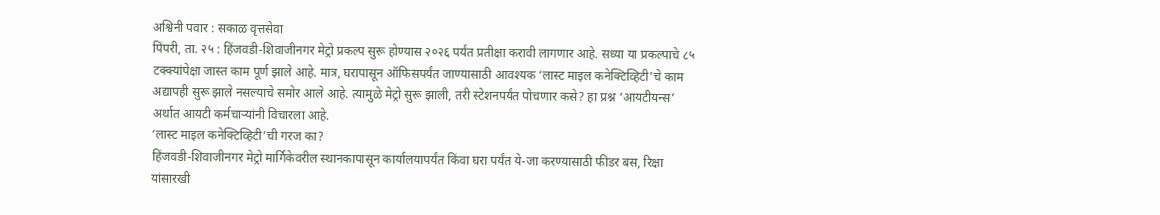अश्विनी पवार : सकाळ वृत्तसेवा
पिंपरी, ता. २५ : हिंजवडी-शिवाजीनगर मेट्रो प्रकल्प सुरू होण्यास २०२६ पर्यंत प्रतीक्षा करावी लागणार आहे. सध्या या प्रकल्पाचे ८५ टक्क्यांपेक्षा जास्त काम पूर्ण झाले आहे. मात्र, घरापासून ऑफिसपर्यंत जाण्यासाठी आवश्यक ‘लास्ट माइल कनेक्टिव्हिटी’चे काम अद्यापही सुरू झाले नसल्याचे समोर आले आहे. त्यामुळे मेट्रो सुरू झाली, तरी स्टेशनपर्यंत पोचणार कसे? हा प्रश्न ‘आयटीयन्स’ अर्थात आयटी कर्मचाऱ्यांनी विचारला आहे.
‘लास्ट माइल कनेक्टिव्हिटी’ची गरज का?
हिंजवडी-शिवाजीनगर मेट्रो मार्गिकेवरील स्थानकापासून कार्यालयापर्यंत किंवा घरा पर्यंत ये-जा करण्यासाठी फीडर बस, रिक्षा यांसारखी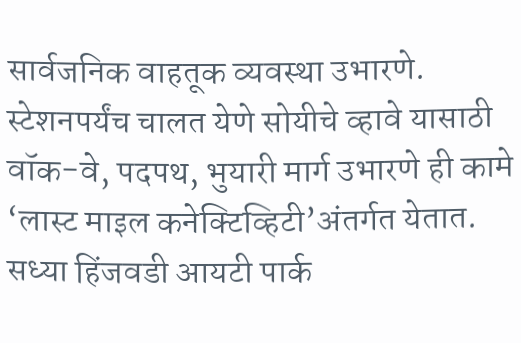सार्वजनिक वाहतूक व्यवस्था उभारणे. स्टेशनपर्यंच चालत येणे सोयीचे व्हावे यासाठी वॉक-वे, पदपथ, भुयारी मार्ग उभारणे ही कामे ‘लास्ट माइल कनेक्टिव्हिटी’अंतर्गत येतात. सध्या हिंजवडी आयटी पार्क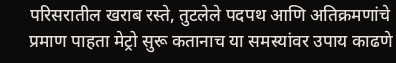परिसरातील खराब रस्ते, तुटलेले पदपथ आणि अतिक्रमणांचे प्रमाण पाहता मेट्रो सुरू कतानाच या समस्यांवर उपाय काढणे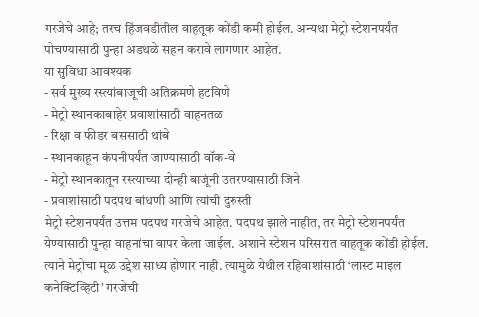गरजेचे आहे; तरच हिंजवडीतील वाहतूक कोंडी कमी होईल. अन्यथा मेट्रो स्टेशनपर्यंत पोचण्यासाठी पुन्हा अडथळे सहन करावे लागणार आहेत.
या सुविधा आवश्यक
- सर्व मुख्य रस्त्यांबाजूची अतिक्रमणे हटविणे
- मेट्रो स्थानकाबाहेर प्रवाशांसाठी वाहनतळ
- रिक्षा व फीडर बससाठी थांबे
- स्थानकाहून कंपनीपर्यंत जाण्यासाठी वॉक-वे
- मेट्रो स्थानकातून रस्त्याच्या दोन्ही बाजूंनी उतरण्यासाठी जिने
- प्रवाशांसाठी पदपथ बांधणी आणि त्यांची दुरुस्ती
मेट्रो स्टेशनपर्यंत उत्तम पदपथ गरजेचे आहेत. पदपथ झाले नाहीत, तर मेट्रो स्टेशनपर्यंत येण्यासाठी पुन्हा वाहनांचा वापर केला जाईल. अशाने स्टेशन परिसरात वाहतूक कोंडी होईल. त्याने मेट्रोचा मूळ उद्देश साध्य होणार नाही. त्यामुळे येथील रहिवाशांसाठी ‘लास्ट माइल कनेक्टिव्हिटी’ गरजेची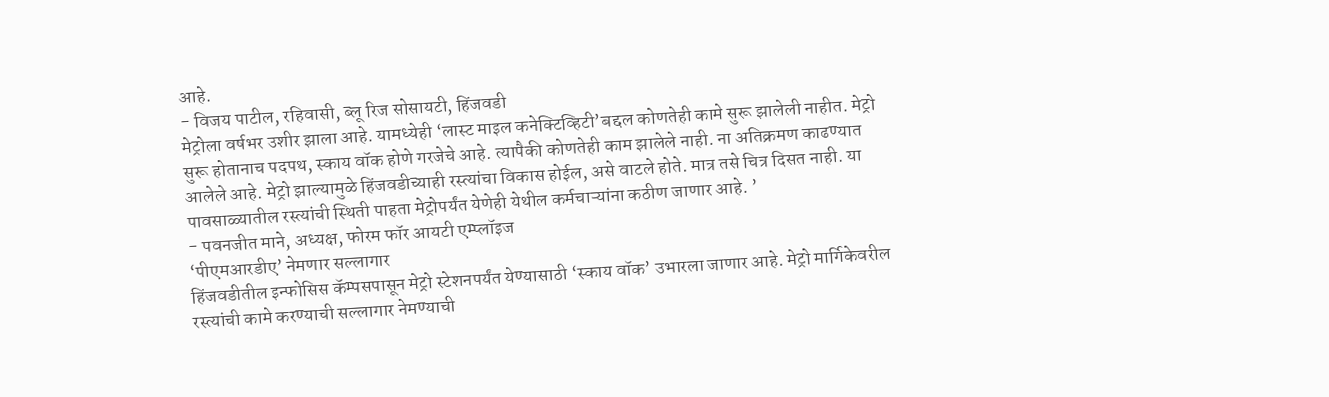आहे.
- विजय पाटील, रहिवासी, ब्लू रिज सोसायटी, हिंजवडी
मेट्रोला वर्षभर उशीर झाला आहे. यामध्येही ‘लास्ट माइल कनेक्टिव्हिटी’बद्दल कोणतेही कामे सुरू झालेली नाहीत. मेट्रो सुरू होतानाच पदपथ, स्काय वॉक होणे गरजेचे आहे. त्यापैकी कोणतेही काम झालेले नाही. ना अतिक्रमण काढण्यात आलेले आहे. मेट्रो झाल्यामुळे हिंजवडीच्याही रस्त्यांचा विकास होईल, असे वाटले होते. मात्र तसे चित्र दिसत नाही. या पावसाळ्यातील रस्त्यांची स्थिती पाहता मेट्रोपर्यंत येणेही येथील कर्मचाऱ्यांना कठीण जाणार आहे. ’
- पवनजीत माने, अध्यक्ष, फोरम फॉर आयटी एम्प्लॉइज
‘पीएमआरडीए’ नेमणार सल्लागार
हिंजवडीतील इन्फोसिस कॅम्पसपासून मेट्रो स्टेशनपर्यंत येण्यासाठी ‘स्काय वॉक’ उभारला जाणार आहे. मेट्रो मार्गिकेवरील रस्त्यांची कामे करण्याची सल्लागार नेमण्याची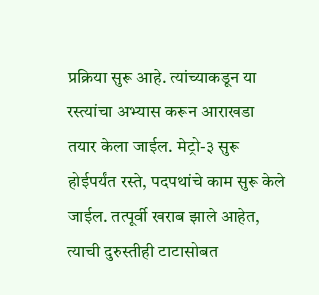प्रक्रिया सुरू आहे. त्यांच्याकडून या रस्त्यांचा अभ्यास करून आराखडा तयार केला जाईल. मेट्रो-३ सुरू होईपर्यंत रस्ते, पदपथांचे काम सुरू केले जाईल. तत्पूर्वी खराब झाले आहेत, त्याची दुरुस्तीही टाटासोबत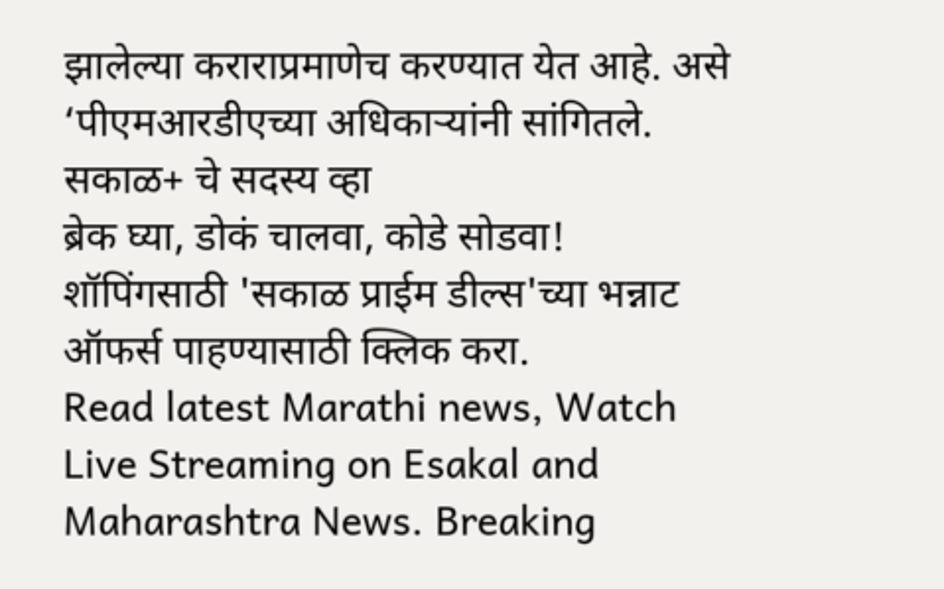झालेल्या कराराप्रमाणेच करण्यात येत आहे. असे ‘पीएमआरडीएच्या अधिकाऱ्यांनी सांगितले.
सकाळ+ चे सदस्य व्हा
ब्रेक घ्या, डोकं चालवा, कोडे सोडवा!
शॉपिंगसाठी 'सकाळ प्राईम डील्स'च्या भन्नाट ऑफर्स पाहण्यासाठी क्लिक करा.
Read latest Marathi news, Watch Live Streaming on Esakal and Maharashtra News. Breaking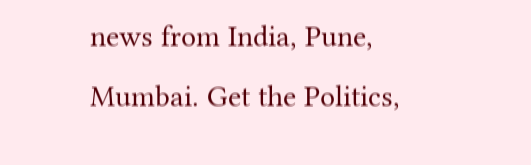news from India, Pune, Mumbai. Get the Politics,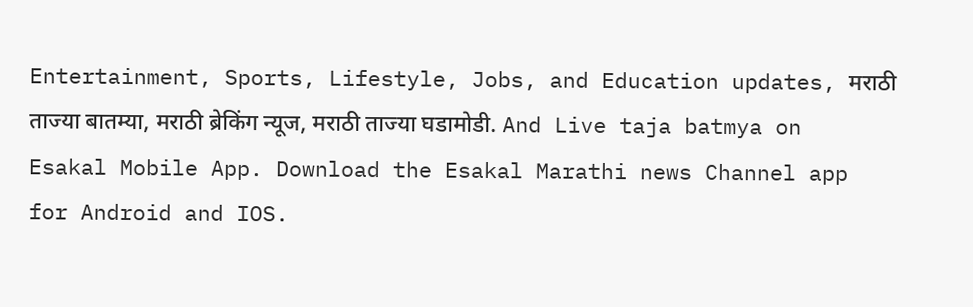Entertainment, Sports, Lifestyle, Jobs, and Education updates, मराठी ताज्या बातम्या, मराठी ब्रेकिंग न्यूज, मराठी ताज्या घडामोडी. And Live taja batmya on Esakal Mobile App. Download the Esakal Marathi news Channel app for Android and IOS.